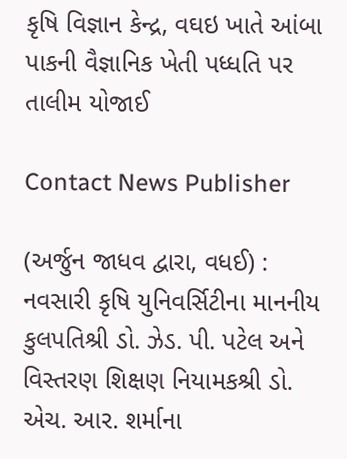કૃષિ વિજ્ઞાન કેન્દ્ર, વઘઇ ખાતે આંબા પાકની વૈજ્ઞાનિક ખેતી પધ્ધતિ પર તાલીમ યોજાઈ

Contact News Publisher

(અર્જુન જાધવ દ્વારા, વધઈ) : નવસારી કૃષિ યુનિવર્સિટીના માનનીય કુલપતિશ્રી ડો. ઝેડ. પી. પટેલ અને વિસ્તરણ શિક્ષણ નિયામકશ્રી ડો. એચ. આર. શર્માના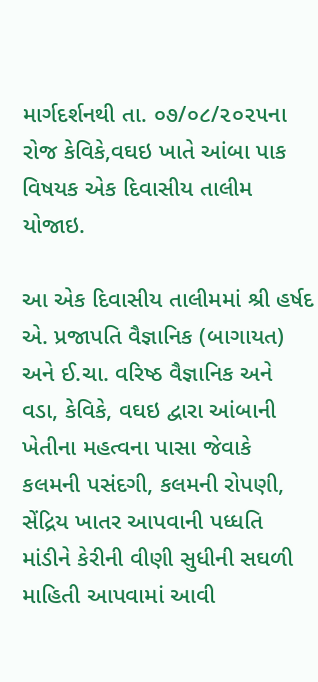માર્ગદર્શનથી તા. ૦૭/૦૮/૨૦૨૫ના રોજ કેવિકે,વઘઇ ખાતે આંબા પાક વિષયક એક દિવાસીય તાલીમ યોજાઇ.

આ એક દિવાસીય તાલીમમાં શ્રી હર્ષદ એ. પ્રજાપતિ વૈજ્ઞાનિક (બાગાયત) અને ઈ.ચા. વરિષ્ઠ વૈજ્ઞાનિક અને વડા, કેવિકે, વઘઇ દ્વારા આંબાની ખેતીના મહત્વના પાસા જેવાકે કલમની પસંદગી, કલમની રોપણી, સેંદ્રિય ખાતર આપવાની પધ્ધતિ માંડીને કેરીની વીણી સુધીની સઘળી માહિતી આપવામાં આવી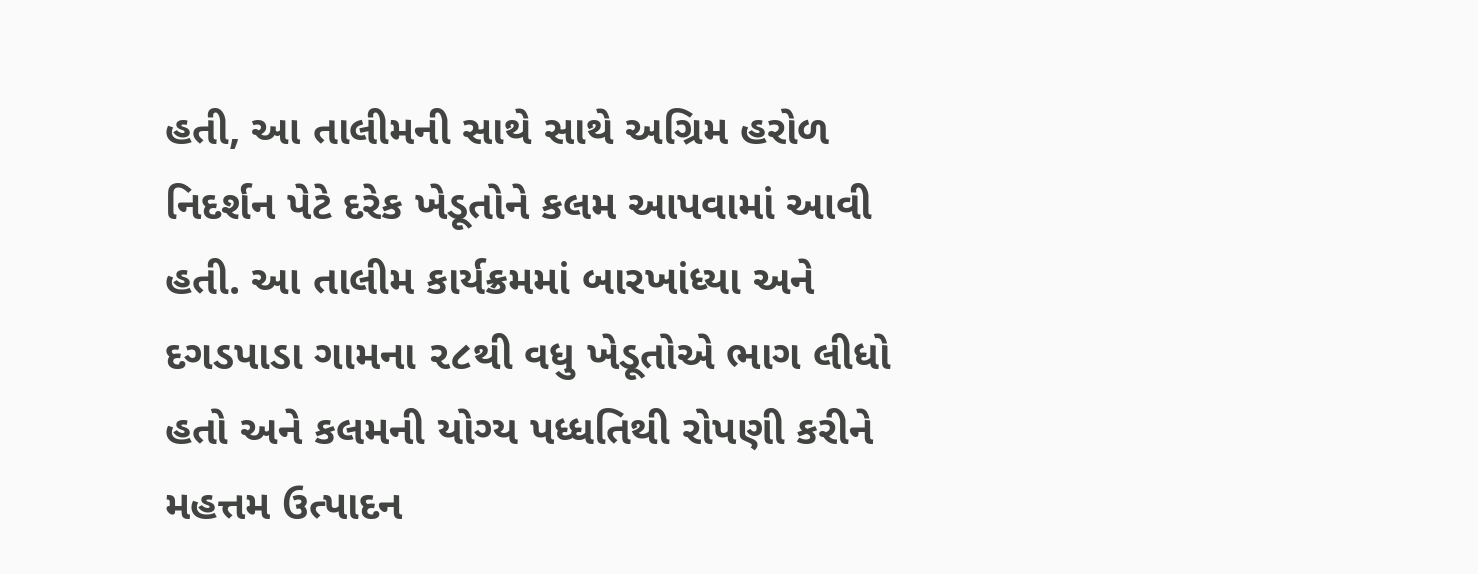હતી, આ તાલીમની સાથે સાથે અગ્રિમ હરોળ નિદર્શન પેટે દરેક ખેડૂતોને કલમ આપવામાં આવી હતી. આ તાલીમ કાર્યક્રમમાં બારખાંધ્યા અને દગડપાડા ગામના ૨૮થી વધુ ખેડૂતોએ ભાગ લીધો હતો અને કલમની યોગ્ય પધ્ધતિથી રોપણી કરીને મહત્તમ ઉત્પાદન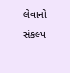લેવાનો સંકલ્પ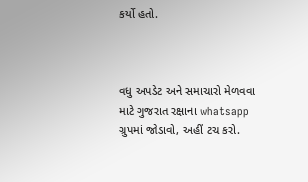કર્યો હતો.



વધુ અપડેટ અને સમાચારો મેળવવા માટે ગુજરાત રક્ષાના whatsapp ગ્રુપમાં જોડાવો, અહીં ટચ કરો.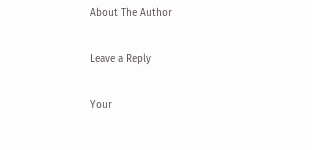About The Author

Leave a Reply

Your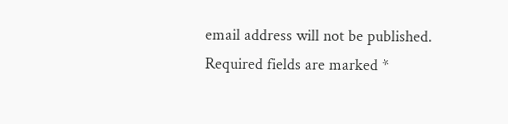email address will not be published. Required fields are marked *